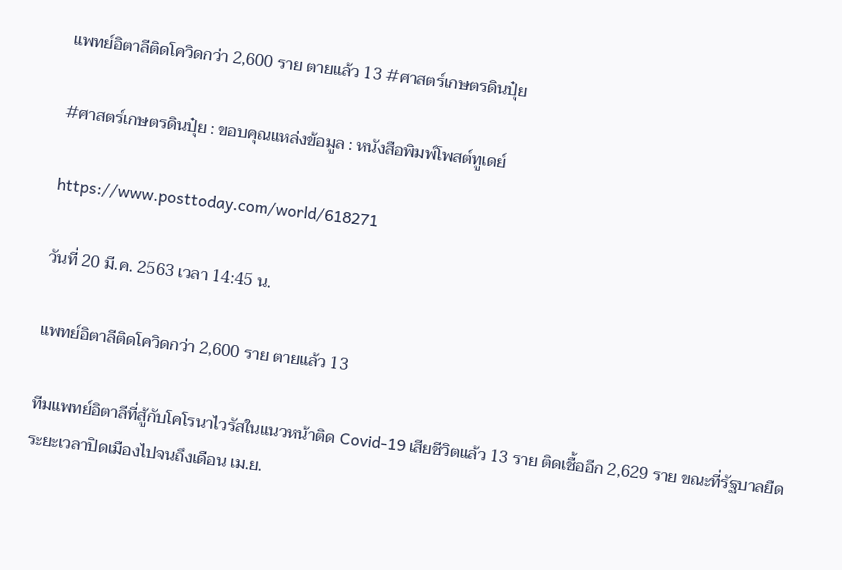แพทย์อิตาลีติดโควิดกว่า 2,600 ราย ตายแล้ว 13 #ศาสตร์เกษตรดินปุ๋ย

#ศาสตร์เกษตรดินปุ๋ย : ขอบคุณแหล่งข้อมูล : หนังสือพิมพ์โพสต์ทูเดย์

https://www.posttoday.com/world/618271

วันที่ 20 มี.ค. 2563 เวลา 14:45 น.

แพทย์อิตาลีติดโควิดกว่า 2,600 ราย ตายแล้ว 13

ทีมแพทย์อิตาลีที่สู้กับโคโรนาไวรัสในแนวหน้าติด Covid-19 เสียชีวิตแล้ว 13 ราย ติดเชื้ออีก 2,629 ราย ขณะที่รัฐบาลยืดระยะเวลาปิดเมืองไปจนถึงเดือน เม.ย.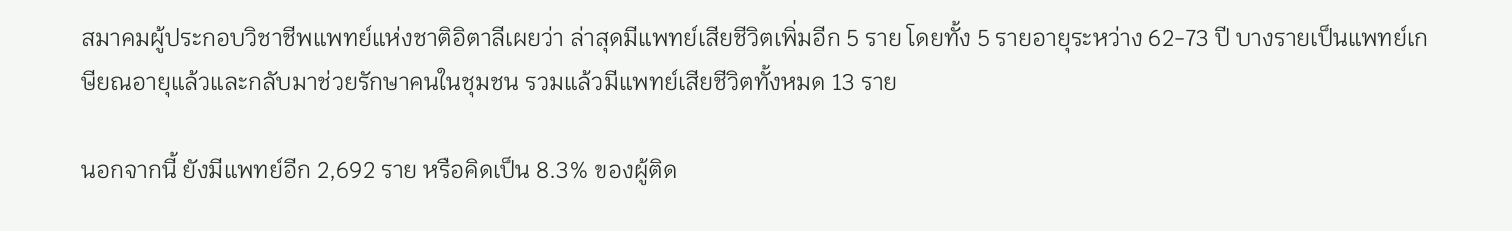สมาคมผู้ประกอบวิชาชีพแพทย์แห่งชาติอิตาลีเผยว่า ล่าสุดมีแพทย์เสียชีวิตเพิ่มอีก 5 ราย โดยทั้ง 5 รายอายุระหว่าง 62-73 ปี บางรายเป็นแพทย์เกษียณอายุแล้วและกลับมาช่วยรักษาคนในชุมชน รวมแล้วมีแพทย์เสียชีวิตทั้งหมด 13 ราย

นอกจากนี้ ยังมีแพทย์อีก 2,692 ราย หรือคิดเป็น 8.3% ของผู้ติด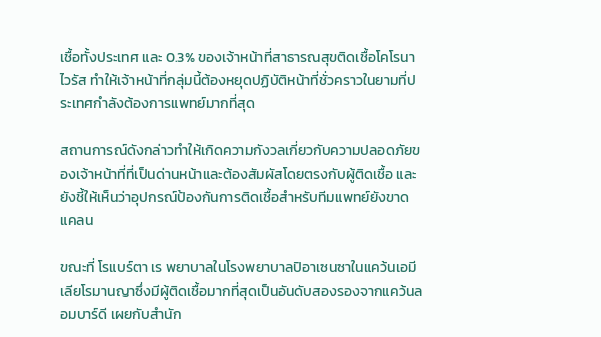เชื้อทั้งประเทศ และ 0.3% ของเจ้าหน้าที่สาธารณสุขติดเชื้อโคโรนาไวรัส ทำให้เจ้าหน้าที่กลุ่มนี้ต้องหยุดปฏิบัติหน้าที่ชั่วคราวในยามที่ประเทศกำลังต้องการแพทย์มากที่สุด

สถานการณ์ดังกล่าวทำให้เกิดความกังวลเกี่ยวกับความปลอดภัยของเจ้าหน้าที่ที่เป็นด่านหน้าและต้องสัมผัสโดยตรงกับผู้ติดเชื้อ และยังชี้ให้เห็นว่าอุปกรณ์ป้องกันการติดเชื้อสำหรับทีมแพทย์ยังขาดแคลน

ขณะที่ โรแบร์ตา เร พยาบาลในโรงพยาบาลปิอาเซนซาในแคว้นเอมีเลียโรมานญาซึ่งมีผู้ติดเชื้อมากที่สุดเป็นอันดับสองรองจากแคว้นลอมบาร์ดี เผยกับสำนัก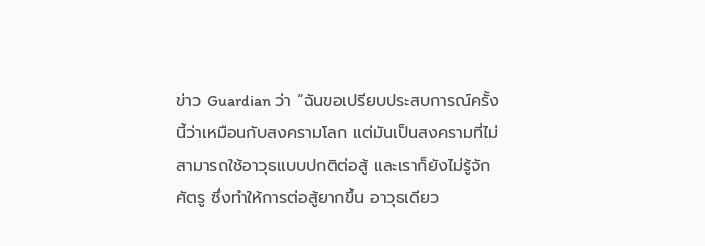ข่าว Guardian ว่า “ฉันขอเปรียบประสบการณ์ครั้งนี้ว่าเหมือนกับสงครามโลก แต่มันเป็นสงครามที่ไม่สามารถใช้อาวุธแบบปกติต่อสู้ และเราก็ยังไม่รู้จักศัตรู ซึ่งทำให้การต่อสู้ยากขึ้น อาวุธเดียว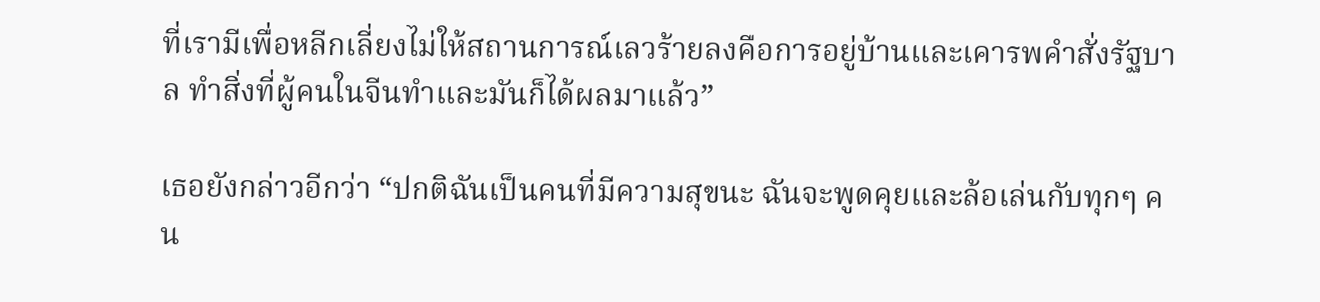ที่เรามีเพื่อหลีกเลี่ยงไม่ให้สถานการณ์เลวร้ายลงคือการอยู่บ้านและเคารพคำสั่งรัฐบาล ทำสิ่งที่ผู้คนในจีนทำและมันก็ได้ผลมาแล้ว”

เธอยังกล่าวอีกว่า “ปกติฉันเป็นคนที่มีความสุขนะ ฉันจะพูดคุยและล้อเล่นกับทุกๆ คน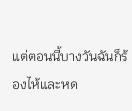แต่ตอนนี้บางวันฉันก็ร้องไห้และหด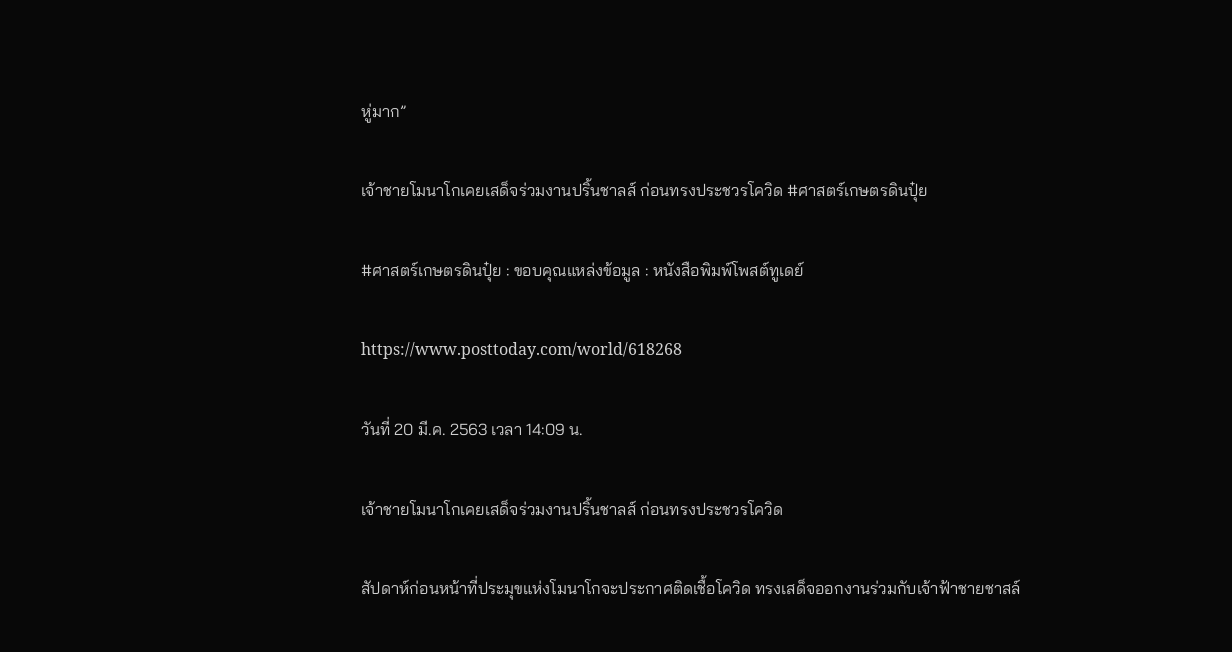หู่มาก”

เจ้าชายโมนาโกเคยเสด็จร่วมงานปริ้นชาลส์ ก่อนทรงประชวรโควิด #ศาสตร์เกษตรดินปุ๋ย

#ศาสตร์เกษตรดินปุ๋ย : ขอบคุณแหล่งข้อมูล : หนังสือพิมพ์โพสต์ทูเดย์

https://www.posttoday.com/world/618268

วันที่ 20 มี.ค. 2563 เวลา 14:09 น.

เจ้าชายโมนาโกเคยเสด็จร่วมงานปริ้นชาลส์ ก่อนทรงประชวรโควิด

สัปดาห์ก่อนหน้าที่ประมุขแห่งโมนาโกจะประกาศติดเชื้อโควิด ทรงเสด็จออกงานร่วมกับเจ้าฟ้าชายชาสล์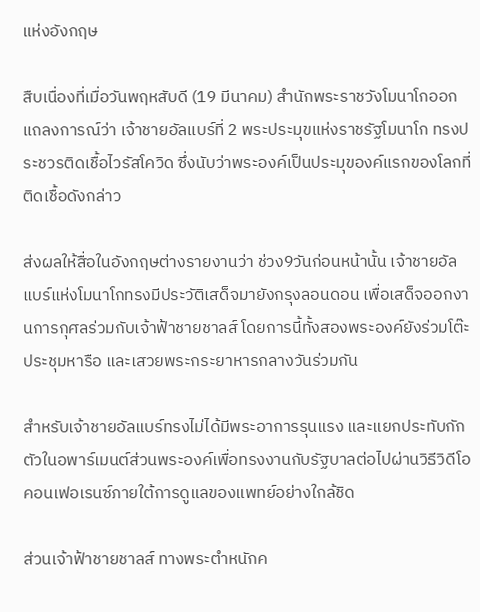แห่งอังกฤษ

สืบเนื่องที่เมื่อวันพฤหสับดี (19 มีนาคม) สำนักพระราชวังโมนาโกออกแถลงการณ์ว่า เจ้าชายอัลแบร์ที่ 2 พระประมุขแห่งราชรัฐโมนาโก ทรงประชวรติดเชื้อไวรัสโควิด ซึ่งนับว่าพระองค์เป็นประมุของค์แรกของโลกที่ติดเชื้อดังกล่าว

ส่งผลให้สื่อในอังกฤษต่างรายงานว่า ช่วง9วันก่อนหน้านั้น เจ้าชายอัลแบร์แห่งโมนาโกทรงมีประวัติเสด็จมายังกรุงลอนดอน เพื่อเสด็จออกงานการกุศลร่วมกับเจ้าฟ้าชายชาลส์ โดยการนี้ทั้งสองพระองค์ยังร่วมโต๊ะประชุมหารือ และเสวยพระกระยาหารกลางวันร่วมกัน

สำหรับเจ้าชายอัลแบร์ทรงไม่ได้มีพระอาการรุนแรง และแยกประทับกักตัวในอพาร์เมนต์ส่วนพระองค์เพื่อทรงงานกับรัฐบาลต่อไปผ่านวิธีวิดีโอคอนเฟอเรนซ์ภายใต้การดูแลของแพทย์อย่างใกล้ชิด

ส่วนเจ้าฟ้าชายชาลส์ ทางพระตำหนักค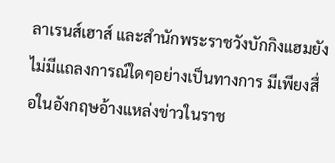ลาเรนส์เฮาส์ และสำนักพระราชวังบักกิงแฮมยังไม่มีแถลงการณ์ใดๆอย่างเป็นทางการ มีเพียงสื่อในอังกฤษอ้างแหล่งข่าวในราช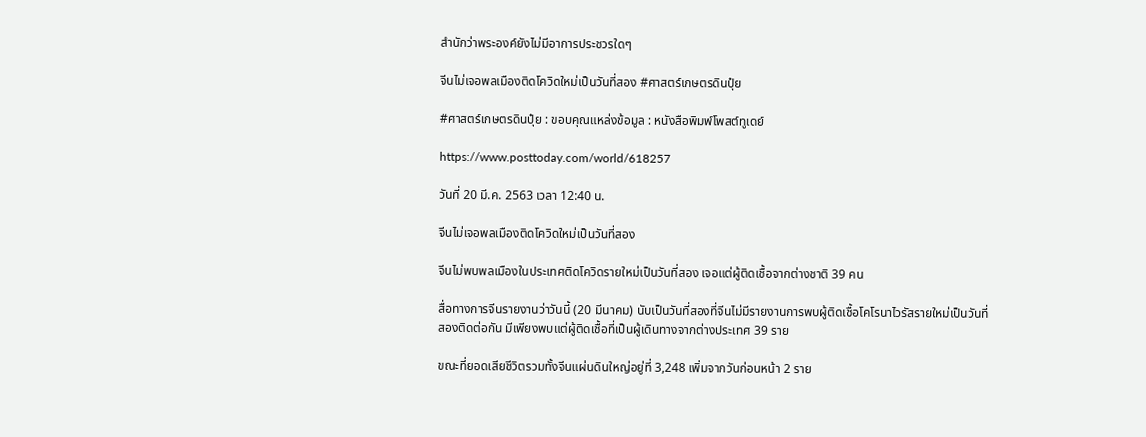สำนักว่าพระองค์ยังไม่มีอาการประชวรใดๆ

จีนไม่เจอพลเมืองติดโควิดใหม่เป็นวันที่สอง #ศาสตร์เกษตรดินปุ๋ย

#ศาสตร์เกษตรดินปุ๋ย : ขอบคุณแหล่งข้อมูล : หนังสือพิมพ์โพสต์ทูเดย์

https://www.posttoday.com/world/618257

วันที่ 20 มี.ค. 2563 เวลา 12:40 น.

จีนไม่เจอพลเมืองติดโควิดใหม่เป็นวันที่สอง

จีนไม่พบพลเมืองในประเทศติดโควิดรายใหม่เป็นวันที่สอง เจอแต่ผู้ติดเชื้อจากต่างชาติ 39 คน

สื่อทางการจีนรายงานว่าวันนี้ (20 มีนาคม) นับเป็นวันที่สองที่จีนไม่มีรายงานการพบผู้ติดเชื้อโคโรนาไวรัสรายใหม่เป็นวันที่สองติดต่อกัน มีเพียงพบแต่ผู้ติดเชื้อที่เป็นผู้เดินทางจากต่างประเทศ 39 ราย

ขณะที่ยอดเสียชีวิตรวมทั้งจีนแผ่นดินใหญ่อยู่ที่ 3,248 เพิ่มจากวันก่อนหน้า 2 ราย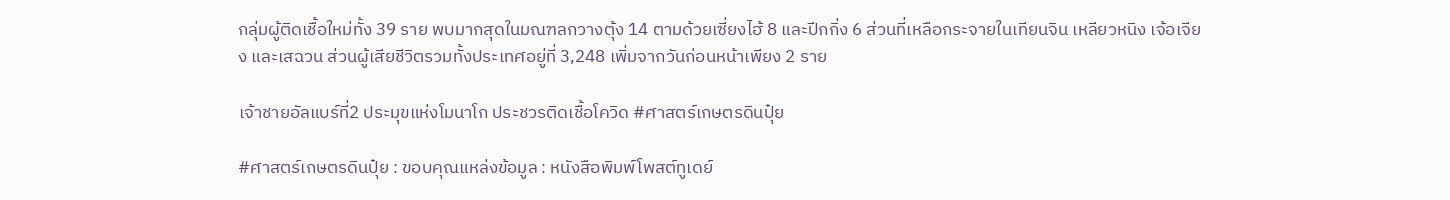กลุ่มผู้ติดเชื้อใหม่ทั้ง 39 ราย พบมากสุดในมณฑลกวางตุ้ง 14 ตามด้วยเซี่ยงไฮ้ 8 และปีกกิ่ง 6 ส่วนที่เหลือกระจายในเทียนจิน เหลียวหนิง เจ้อเจียง และเสฉวน ส่วนผู้เสียชีวิตรวมทั้งประเทศอยู่ที่ 3,248 เพิ่มจากวันก่อนหน้าเพียง 2 ราย

เจ้าชายอัลแบร์ที่2 ประมุขแห่งโมนาโก ประชวรติดเชื้อโควิด #ศาสตร์เกษตรดินปุ๋ย

#ศาสตร์เกษตรดินปุ๋ย : ขอบคุณแหล่งข้อมูล : หนังสือพิมพ์โพสต์ทูเดย์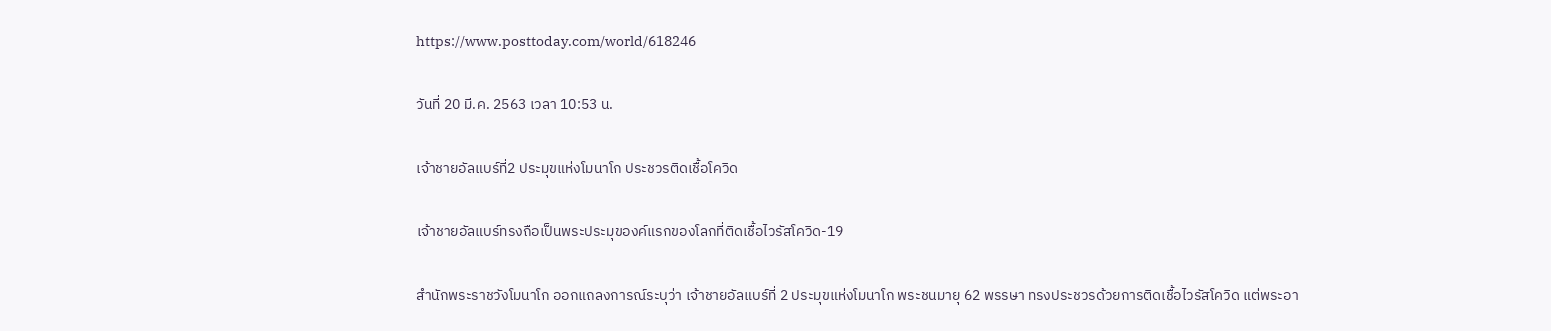https://www.posttoday.com/world/618246

วันที่ 20 มี.ค. 2563 เวลา 10:53 น.

เจ้าชายอัลแบร์ที่2 ประมุขแห่งโมนาโก ประชวรติดเชื้อโควิด

เจ้าชายอัลแบร์ทรงถือเป็นพระประมุของค์แรกของโลกที่ติดเชื้อไวรัสโควิด-19

สำนักพระราชวังโมนาโก ออกแถลงการณ์ระบุว่า เจ้าชายอัลแบร์ที่ 2 ประมุขแห่งโมนาโก พระชนมายุ 62 พรรษา ทรงประชวรด้วยการติดเชื้อไวรัสโควิด แต่พระอา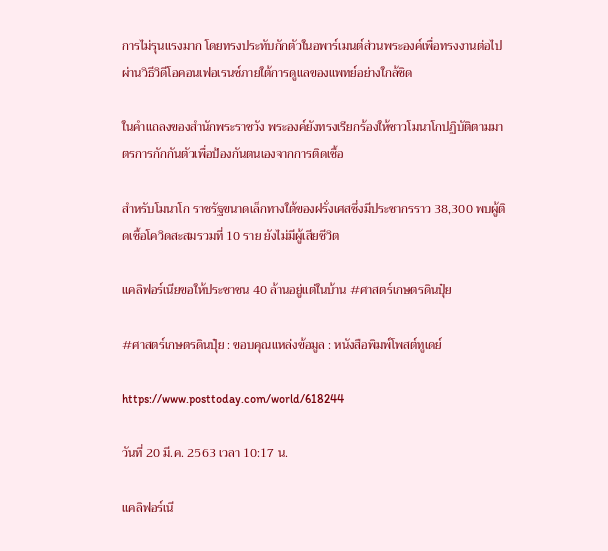การไม่รุนแรงมาก โดยทรงประทับกักตัวในอพาร์เมนต์ส่วนพระองค์เพื่อทรงงานต่อไปผ่านวิธีวิดีโอคอนเฟอเรนซ์ภายใต้การดูแลของแพทย์อย่างใกล้ชิด

ในคำแถลงของสำนักพระราชวัง พระองค์ยังทรงเรียกร้องให้ชาวโมนาโกปฏิบัติตามมาตรการกักกันตัวเพื่อป้องกันตนเองจากการติดเชื้อ

สำหรับโมนาโก ราชรัฐขนาดเล็กทางใต้ของฝรั่งเศสซึ่งมีประชากรราว 38,300 พบผู้ติดเชื้อโควิดสะสมรวมที่ 10 ราย ยังไม่มีผู้เสียชีวิต

แคลิฟอร์เนียขอให้ประชาชน 40 ล้านอยู่แต่ในบ้าน #ศาสตร์เกษตรดินปุ๋ย

#ศาสตร์เกษตรดินปุ๋ย : ขอบคุณแหล่งข้อมูล : หนังสือพิมพ์โพสต์ทูเดย์

https://www.posttoday.com/world/618244

วันที่ 20 มี.ค. 2563 เวลา 10:17 น.

แคลิฟอร์เนี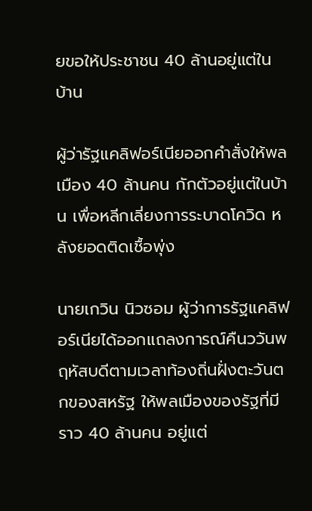ยขอให้ประชาชน 40 ล้านอยู่แต่ในบ้าน

ผู้ว่ารัฐแคลิฟอร์เนียออกคำสั่งให้พลเมือง 40 ล้านคน กักตัวอยู่แต่ในบ้าน เพื่อหลีกเลี่ยงการระบาดโควิด หลังยอดติดเชื้อพุ่ง

นายเกวิน นิวซอม ผู้ว่าการรัฐแคลิฟอร์เนียได้ออกแถลงการณ์คืนววันพฤหัสบดีตามเวลาท้องถิ่นฝั่งตะวันตกของสหรัฐ ให้พลเมืองของรัฐที่มีราว 40 ล้านคน อยู่แต่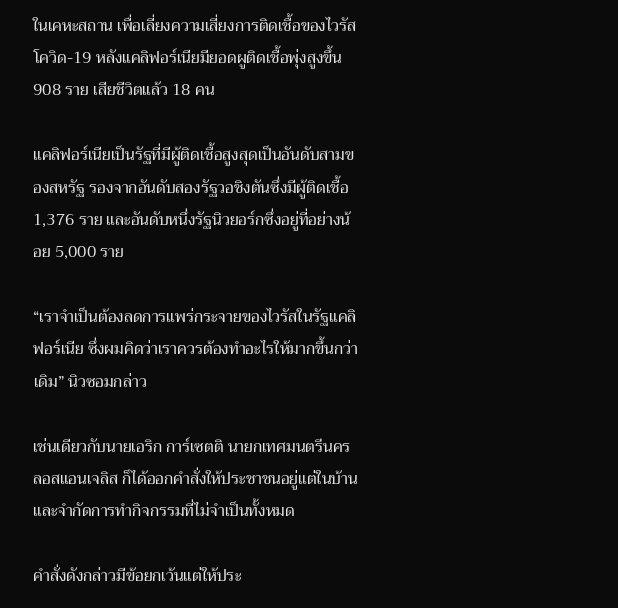ในเคหะสถาน เพื่อเลี่ยงความเสี่ยงการติดเชื้อของไวรัสโควิด-19 หลังแคลิฟอร์เนียมียอดผูติดเชื้อพุ่งสูงขึ้น 908 ราย เสียชีวิตแล้ว 18 คน

แคลิฟอร์เนียเป็นรัฐที่มีผู้ติดเชื้อสูงสุดเป็นอันดับสามของสหรัฐ รองจากอันดับสองรัฐวอชิงตันซึ่งมีผู้ติดเชื้อ 1,376 ราย และอันดับหนึ่งรัฐนิวยอร์กซึ่งอยู่ที่อย่างน้อย 5,000 ราย

“เราจำเป็นต้องลดการแพร่กระจายของไวรัสในรัฐแคลิฟอร์เนีย ซึ่งผมคิดว่าเราควรต้องทำอะไรให้มากขึ้นกว่าเดิม” นิวซอมกล่าว

เช่นเดียวกับนายเอริก การ์เซตติ นายกเทศมนตรีนครลอสแอนเจลิส ก็ได้ออกคำสั่งให้ประชาชนอยู่แต่ในบ้าน และจำกัดการทำกิจกรรมที่ไม่จำเป็นทั้งหมด

คำสั่งดังกล่าวมีข้อยกเว้นแต่ให้ประ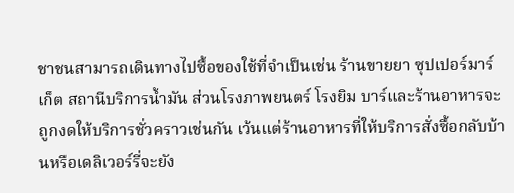ชาชนสามารถเดินทางไปซื้อของใช้ที่จำเป็นเช่น ร้านขายยา ซุปเปอร์มาร์เก็ต สถานีบริการน้ำมัน ส่วนโรงภาพยนตร์ โรงยิม บาร์และร้านอาหารจะถูกงดให้บริการชั่วคราวเช่นกัน เว้นแต่ร้านอาหารที่ให้บริการสั่งซื้อกลับบ้านหรือเดลิเวอร์รี่จะยัง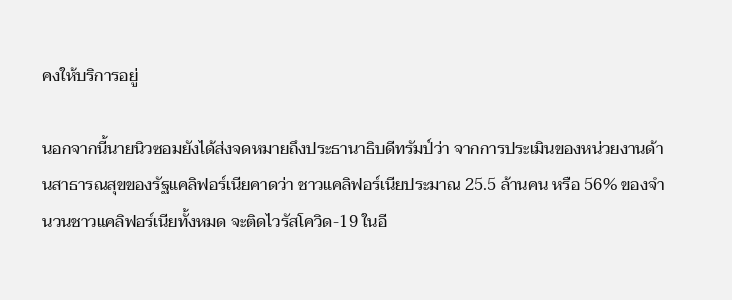คงให้บริการอยู่

นอกจากนี้นายนิวซอมยังได้ส่งจดหมายถึงประธานาธิบดีทรัมป์ว่า จากการประเมินของหน่วยงานด้านสาธารณสุขของรัฐแคลิฟอร์เนียคาดว่า ชาวแคลิฟอร์เนียประมาณ 25.5 ล้านคน หรือ 56% ของจำนวนชาวแคลิฟอร์เนียทั้งหมด จะติดไวรัสโควิด-19 ในอี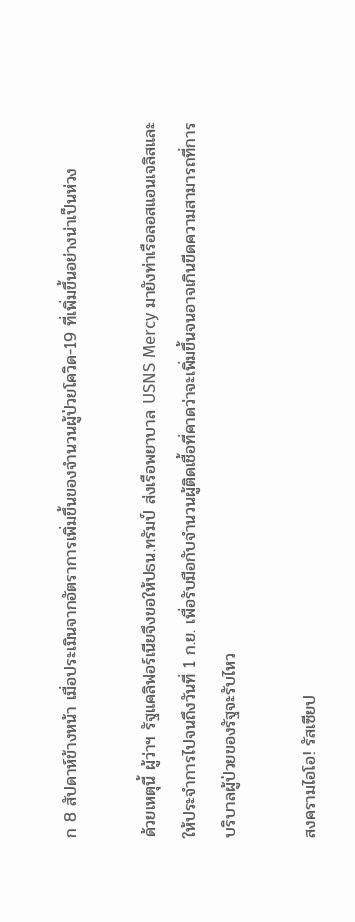ก 8 สัปดาห์ข้างหน้า เมื่อประเมินจากอัตราการเพิ่มขึ้นของจำนวนผู้ป่วยโควิด-19 ที่เพิ่มขึ้นอย่างน่าเป็นห่วง

ด้วยเหตุนี้ ผู้ว่าฯ รัฐแคลิฟอร์เนียจึงขอให้ปธน.ทรัมป์ ส่งเรือพยาบาล USNS Mercy มายังท่าเรือลอสแอนเจลิสและให้ประจำการไปจนถึงวันที่ 1 ก.ย. เพื่อรับมือกับจำนวนผู้ติดเชื้อที่คาดว่าจะเพิ่มขึ้นจนอาจเกินขีดความสามารถที่การบริบาลผู้ป่วยของรัฐจะรับไหว

สงครามไอโอ! รัสเซียป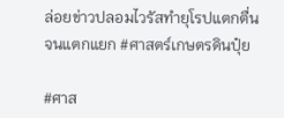ล่อยข่าวปลอมไวรัสทำยุโรปแตกตื่นจนแตกแยก #ศาสตร์เกษตรดินปุ๋ย

#ศาส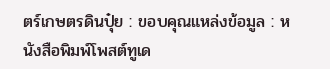ตร์เกษตรดินปุ๋ย : ขอบคุณแหล่งข้อมูล : หนังสือพิมพ์โพสต์ทูเด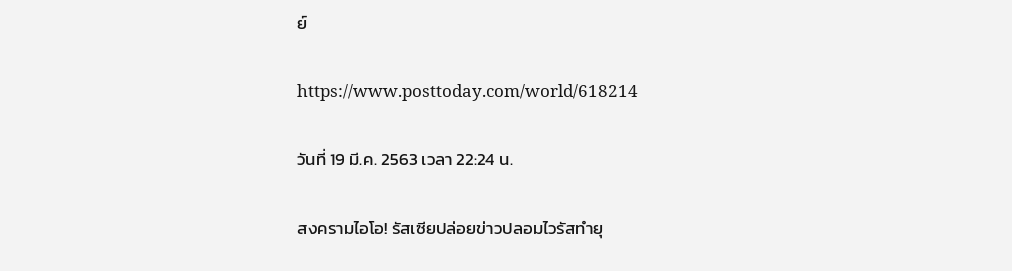ย์

https://www.posttoday.com/world/618214

วันที่ 19 มี.ค. 2563 เวลา 22:24 น.

สงครามไอโอ! รัสเซียปล่อยข่าวปลอมไวรัสทำยุ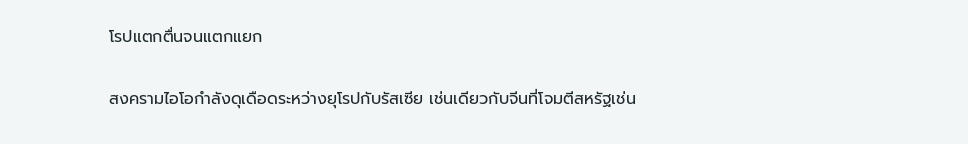โรปแตกตื่นจนแตกแยก

สงครามไอโอกำลังดุเดือดระหว่างยุโรปกับรัสเซีย เช่นเดียวกับจีนที่โจมตีสหรัฐเช่น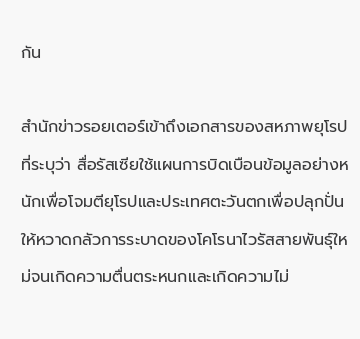กัน

สำนักข่าวรอยเตอร์เข้าถึงเอกสารของสหภาพยุโรปที่ระบุว่า สื่อรัสเซียใช้แผนการบิดเบือนข้อมูลอย่างหนักเพื่อโจมตียุโรปและประเทศตะวันตกเพื่อปลุกปั่นให้หวาดกลัวการระบาดของโคโรนาไวรัสสายพันธุ์ใหม่จนเกิดความตื่นตระหนกและเกิดความไม่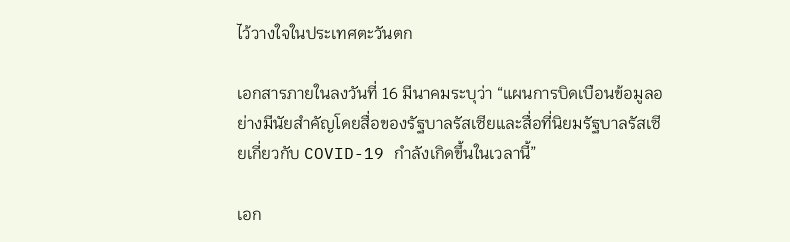ไว้วางใจในประเทศตะวันตก

เอกสารภายในลงวันที่ 16 มีนาคมระบุว่า “แผนการบิดเบือนข้อมูลอย่างมีนัยสำคัญโดยสื่อของรัฐบาลรัสเซียและสื่อที่นิยมรัฐบาลรัสเซียเกี่ยวกับ COVID-19 กำลังเกิดขึ้นในเวลานี้”

เอก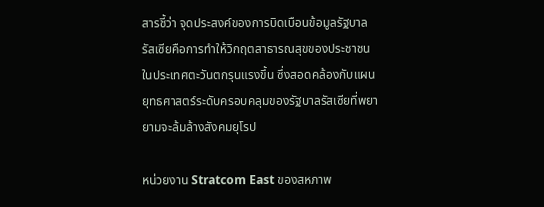สารชี้ว่า จุดประสงค์ของการบิดเบือนข้อมูลรัฐบาลรัสเซียคือการทำให้วิกฤตสาธารณสุขของประชาชนในประเทศตะวันตกรุนแรงขึ้น ซึ่งสอดคล้องกับแผนยุทธศาสตร์ระดับครอบคลุมของรัฐบาลรัสเซียที่พยายามจะล้มล้างสังคมยุโรป

หน่วยงาน Stratcom East ของสหภาพ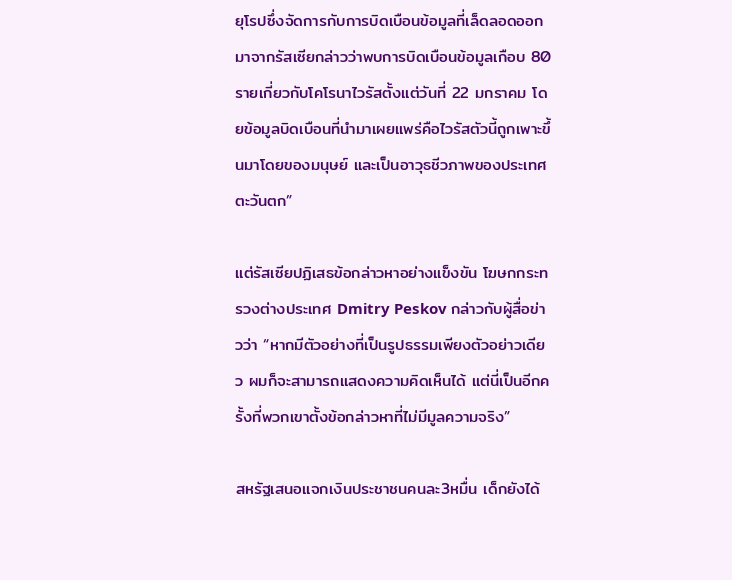ยุโรปซึ่งจัดการกับการบิดเบือนข้อมูลที่เล็ดลอดออกมาจากรัสเซียกล่าวว่าพบการบิดเบือนข้อมูลเกือบ 80 รายเกี่ยวกับโคโรนาไวรัสตั้งแต่วันที่ 22 มกราคม โดยข้อมูลบิดเบือนที่นำมาเผยแพร่คือไวรัสตัวนี้ถูกเพาะขึ้นมาโดยของมนุษย์ และเป็นอาวุธชีวภาพของประเทศตะวันตก”

แต่รัสเซียปฏิเสธข้อกล่าวหาอย่างแข็งขัน โฆษกกระทรวงต่างประเทศ Dmitry Peskov กล่าวกับผู้สื่อข่าวว่า “หากมีตัวอย่างที่เป็นรูปธรรมเพียงตัวอย่าวเดียว ผมก็จะสามารถแสดงความคิดเห็นได้ แต่นี่เป็นอีกครั้งที่พวกเขาตั้งข้อกล่าวหาที่ไม่มีมูลความจริง”

สหรัฐเสนอแจกเงินประชาชนคนละ3หมื่น เด็กยังได้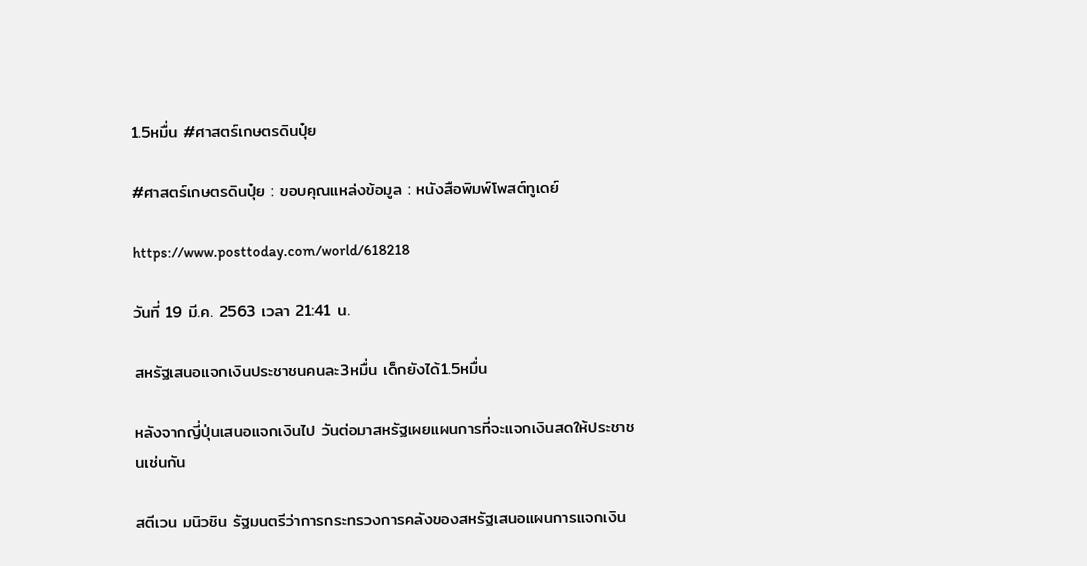1.5หมื่น #ศาสตร์เกษตรดินปุ๋ย

#ศาสตร์เกษตรดินปุ๋ย : ขอบคุณแหล่งข้อมูล : หนังสือพิมพ์โพสต์ทูเดย์

https://www.posttoday.com/world/618218

วันที่ 19 มี.ค. 2563 เวลา 21:41 น.

สหรัฐเสนอแจกเงินประชาชนคนละ3หมื่น เด็กยังได้1.5หมื่น

หลังจากญี่ปุ่นเสนอแจกเงินไป วันต่อมาสหรัฐเผยแผนการที่จะแจกเงินสดให้ประชาชนเช่นกัน

สตีเวน มนิวชิน รัฐมนตรีว่าการกระทรวงการคลังของสหรัฐเสนอแผนการแจกเงิน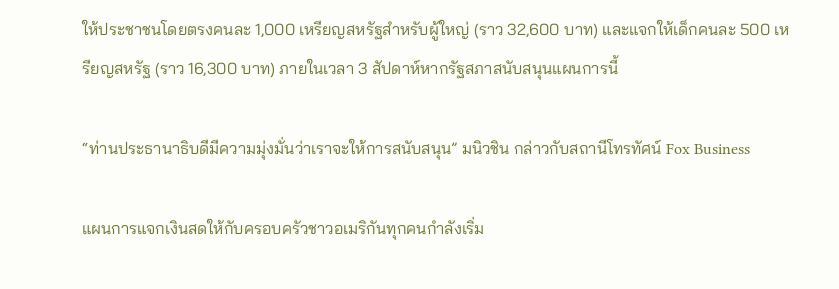ให้ประชาชนโดยตรงคนละ 1,000 เหรียญสหรัฐสำหรับผู้ใหญ่ (ราว 32,600 บาท) และแจกให้เด็กคนละ 500 เหรียญสหรัฐ (ราว 16,300 บาท) ภายในเวลา 3 สัปดาห์หากรัฐสภาสนับสนุนแผนการนี้

“ท่านประธานาธิบดีมีความมุ่งมั่นว่าเราจะให้การสนับสนุน” มนิวชิน กล่าวกับสถานีโทรทัศน์ Fox Business

แผนการแจกเงินสดให้กับครอบครัวชาวอเมริกันทุกคนกำลังเริ่ม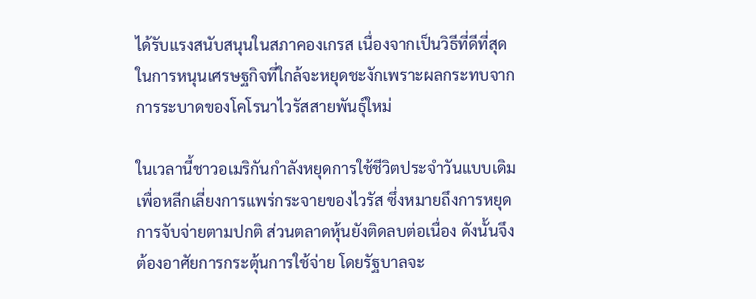ได้รับแรงสนับสนุนในสภาคองเกรส เนื่องจากเป็นวิธีที่ดีที่สุดในการหนุนเศรษฐกิจที่ใกล้จะหยุดชะงักเพราะผลกระทบจากการระบาดของโคโรนาไวรัสสายพันธุ์ใหม่

ในเวลานี้ชาวอเมริกันกำลังหยุดการใช้ชีวิตประจำวันแบบเดิมเพื่อหลีกเลี่ยงการแพร่กระจายของไวรัส ซึ่งหมายถึงการหยุดการจับจ่ายตามปกติ ส่วนตลาดหุ้นยังติดลบต่อเนื่อง ดังนั้นจึงต้องอาศัยการกระตุ้นการใช้จ่าย โดยรัฐบาลจะ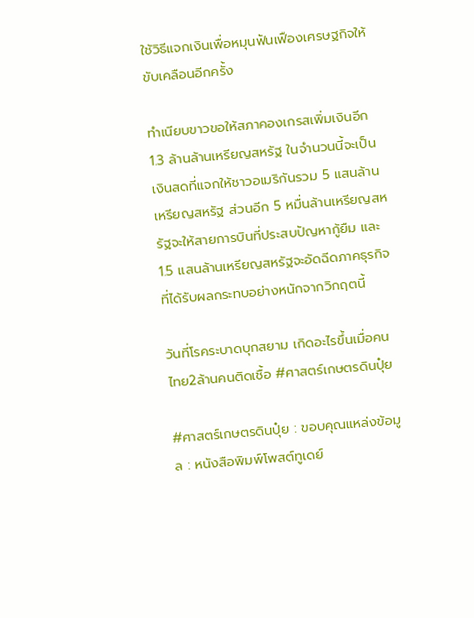ใช้วิธีแจกเงินเพื่อหมุนฟันเฟืองเศรษฐกิจให้ขับเคลือนอีกครั้ง

ทำเนียบขาวขอให้สภาคองเกรสเพิ่มเงินอีก 1.3 ล้านล้านเหรียญสหรัฐ ในจำนวนนี้จะเป็นเงินสดที่แจกให้ชาวอเมริกันรวม 5 แสนล้านเหรียญสหรัฐ ส่วนอีก 5 หมื่นล้านเหรียญสหรัฐจะให้สายการบินที่ประสบปัญหากู้ยืม และ 1.5 แสนล้านเหรียญสหรัฐจะอัดฉีดภาคธุรกิจที่ได้รับผลกระทบอย่างหนักจากวิกฤตนี้

วันที่โรคระบาดบุกสยาม เกิดอะไรขึ้นเมื่อคนไทย2ล้านคนติดเชื้อ #ศาสตร์เกษตรดินปุ๋ย

#ศาสตร์เกษตรดินปุ๋ย : ขอบคุณแหล่งข้อมูล : หนังสือพิมพ์โพสต์ทูเดย์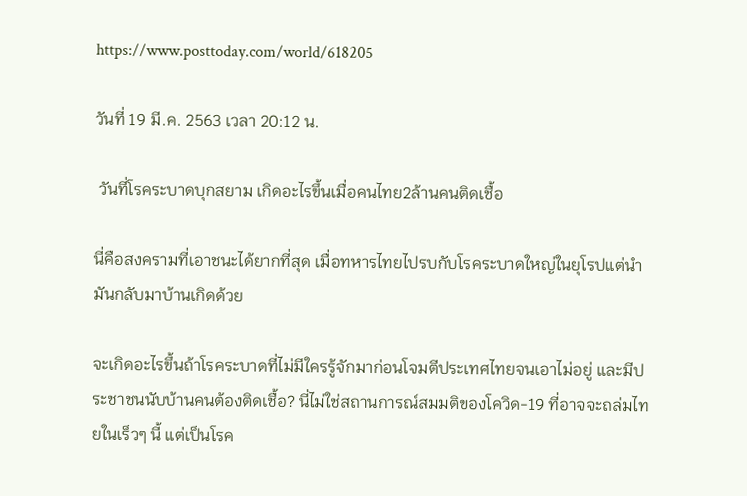https://www.posttoday.com/world/618205

วันที่ 19 มี.ค. 2563 เวลา 20:12 น.

 วันที่โรคระบาดบุกสยาม เกิดอะไรขึ้นเมื่อคนไทย2ล้านคนติดเชื้อ

นี่คือสงครามที่เอาชนะได้ยากที่สุด เมื่อทหารไทยไปรบกับโรคระบาดใหญ่ในยุโรปแต่นำมันกลับมาบ้านเกิดด้วย

จะเกิดอะไรขึ้นถ้าโรคระบาดที่ไม่มีใครรู้จักมาก่อนโจมตีประเทศไทยจนเอาไม่อยู่ และมีประชาชนนับบ้านคนต้องติดเชื้อ? นี่ไม่ใช่สถานการณ์สมมติของโควิด-19 ที่อาจจะถล่มไทยในเร็วๆ นี้ แต่เป็นโรค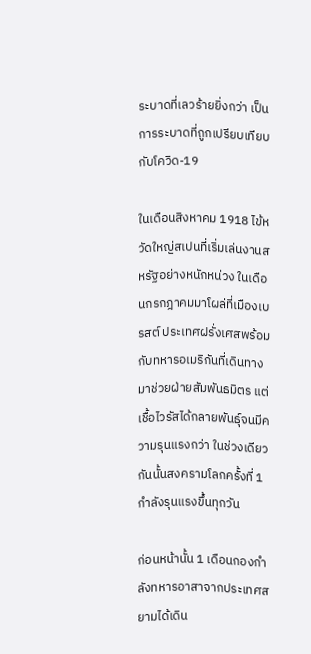ระบาดที่เลวร้ายยิ่งกว่า เป็นการระบาดที่ถูกเปรียบเทียบกับโควิด-19

ในเดือนสิงหาคม 1918 ไข้หวัดใหญ่สเปนที่เริ่มเล่นงานสหรัฐอย่างหนักหน่วง ในเดือนกรกฎาคมมาโผล่ที่เมืองเบรสต์ ประเทศฝรั่งเศสพร้อมกับทหารอเมริกันที่เดินทางมาช่วยฝ่ายสัมพันธมิตร แต่เชื้อไวรัสได้กลายพันธุ์จนมีความรุนแรงกว่า ในช่วงเดียวกันนั้นสงครามโลกครั้งที่ 1 กำลังรุนแรงขึ้นทุกวัน

ก่อนหน้านั้น 1 เดือนกองกำลังทหารอาสาจากประเทศสยามได้เดิน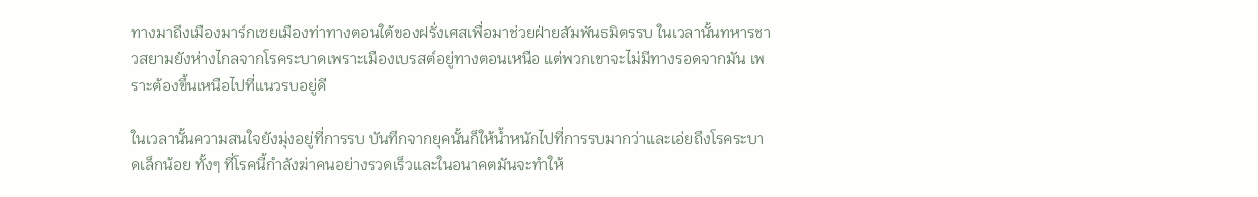ทางมาถึงเมืองมาร์กเซยเมืองท่าทางตอนใต้ของฝรั่งเศสเพื่อมาช่วยฝ่ายสัมพันธมิตรรบ ในเวลานั้นทหารชาวสยามยังห่างไกลจากโรคระบาดเพราะเมืองเบรสต์อยู่ทางตอนเหนือ แต่พวกเขาจะไม่มีทางรอดจากมัน เพราะต้องขึ้นเหนือไปที่แนวรบอยู่ดี

ในเวลานั้นความสนใจยังมุ่งอยู่ที่การรบ บันทึกจากยุคนั้นก็ให้น้ำหนักไปที่การรบมากว่าและเอ่ยถึงโรคระบาดเล็กน้อย ทั้งๆ ที่โรคนี้กำลังฆ่าคนอย่างรวดเร็วและในอนาคตมันจะทำให้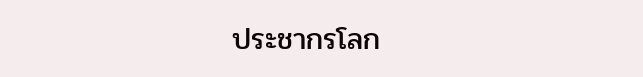ประชากรโลก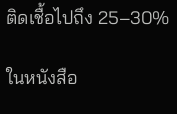ติดเชื้อไปถึง 25–30%

ในหนังสือ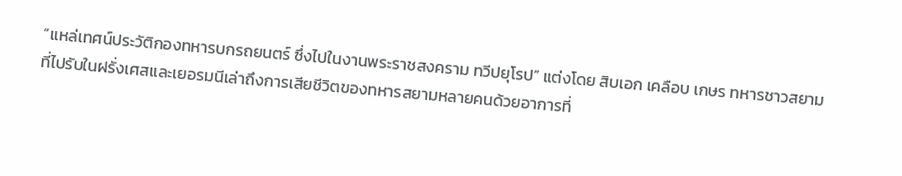“แหล่เทศน์ประวัติกองทหารบกรถยนตร์ ซึ่งไปในงานพระราชสงคราม ทวีปยุโรป” แต่งโดย สิบเอก เคลือบ เกษร ทหารชาวสยามที่ไปรับในฝรั่งเศสและเยอรมนีเล่าถึงการเสียชีวิตของทหารสยามหลายคนด้วยอาการที่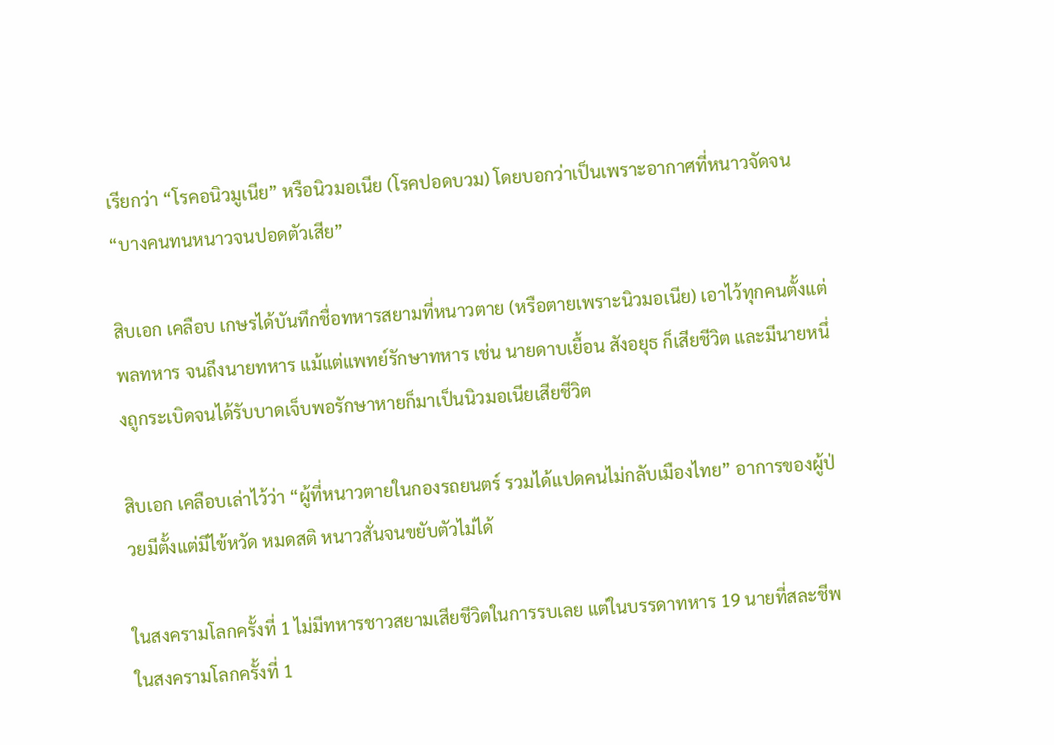เรียกว่า “โรคอนิวมูเนีย” หรือนิวมอเนีย (โรคปอดบวม) โดยบอกว่าเป็นเพราะอากาศที่หนาวจัดจน “บางคนทนหนาวจนปอดตัวเสีย”

สิบเอก เคลือบ เกษรได้บันทึกชื่อทหารสยามที่หนาวตาย (หรือตายเพราะนิวมอเนีย) เอาไว้ทุกคนตั้งแต่พลทหาร จนถึงนายทหาร แม้แต่แพทย์รักษาทหาร เช่น นายดาบเยื้อน สังอยุธ ก็เสียชีวิต และมีนายหนึ่งถูกระเบิดจนได้รับบาดเจ็บพอรักษาหายก็มาเป็นนิวมอเนียเสียชีวิต

สิบเอก เคลือบเล่าไว้ว่า “ผู้ที่หนาวตายในกองรถยนตร์ รวมได้แปดคนไม่กลับเมืองไทย” อาการของผู้ป่วยมีตั้งแต่มีไข้หวัด หมดสติ หนาวสั่นจนขยับตัวไม่ได้

ในสงครามโลกครั้งที่ 1 ไม่มีทหารชาวสยามเสียชีวิตในการรบเลย แต่ในบรรดาทหาร 19 นายที่สละชีพในสงครามโลกครั้งที่ 1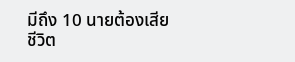มีถึง 10 นายต้องเสียชีวิต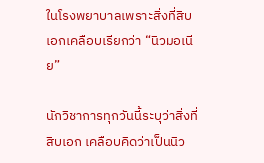ในโรงพยาบาลเพราะสิ่งที่สิบเอกเคลือบเรียกว่า “นิวมอเนีย”

นักวิชาการทุกวันนี้ระบุว่าสิ่งที่สิบเอก เคลือบคิดว่าเป็นนิว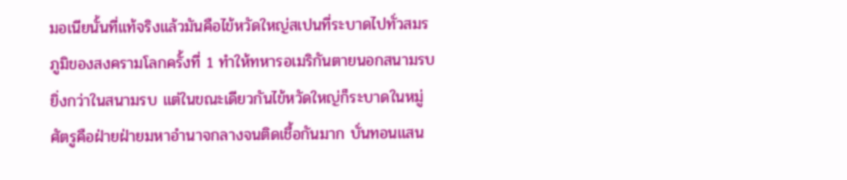มอเนียนั้นที่แท้จริงแล้วมันคือไข้หวัดใหญ่สเปนที่ระบาดไปทั่วสมรภูมิของสงครามโลกครั้งที่ 1 ทำให้ทหารอเมริกันตายนอกสนามรบยิ่งกว่าในสนามรบ แต่ในขณะเดียวกันไข้หวัดใหญ่ก็ระบาดในหมู่ศัตรูคือฝ่ายฝ่ายมหาอำนาจกลางจนติดเชื้อกันมาก บั่นทอนแสน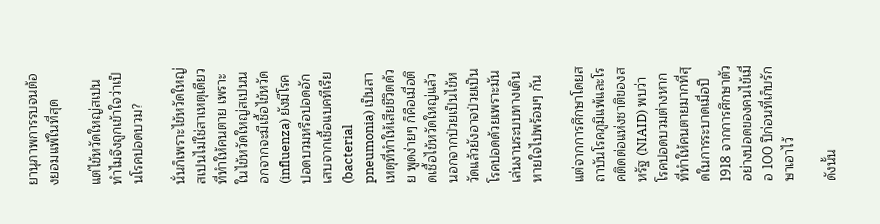ยานุภาพการรบจนต้องยอมแพ้ในที่สุด

แต่ไข้หวัดใหญ่สเปนทำไมจึงถูกเข้าใจว่าเป็นโรคปอดบวม?

นั่นก็เพราะไข้หวัดใหญ่สเปนไม่ใช่สาเหตุเดียวที่ทำให้คนตาย เพราะในไข้หวัดใหญ่สเปนนอกจากจะมีเชื้อไข้หวัด (influenza) ยังมีโรคปอดบวมหรือปอดอักเสบจากเชื้อแบคทีเรีย (bacterial pneumonia) เป็นสาเหตุที่ทำให้เสียชีวิตด้วย พูดง่ายๆ ก็คือเมื่อติดเชื้อไข้หวัดใหญ่แล้วนอกจากป่วยเป็นไข้หวัดแล้วยังอาจป่วยเป็นโรคปอดด้วยเพราะมันเล่นงานระบบทางเดินหายใจไปพร้อมๆ กัน

แต่จากการศึกษาโดยสถาบันโรคภูมิแพ้และโรคติดต่อแห่งชาติของสหรัฐ (NIAID) พบว่า โรคปอดบวมต่างหากที่ทำให้คนตายมากที่สุดในการระบาดเมื่อปี 1918 จากการศึกษาตัวอย่างปอดของคนไข้เมื่อ 100 ปีก่อนที่เก็บรักษาเอาไว้

ดังนั้น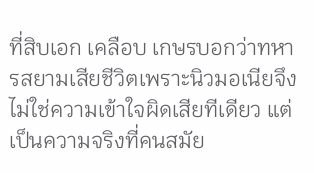ที่สิบเอก เคลือบ เกษรบอกว่าทหารสยามเสียชีวิตเพราะนิวมอเนียจึงไม่ใช่ความเข้าใจผิดเสียทีเดียว แต่เป็นความจริงที่คนสมัย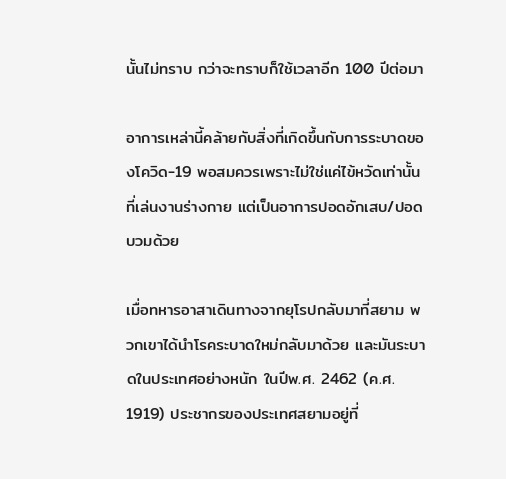นั้นไม่ทราบ กว่าจะทราบก็ใช้เวลาอีก 100 ปีต่อมา

อาการเหล่านี้คล้ายกับสิ่งที่เกิดขึ้นกับการระบาดของโควิด-19 พอสมควรเพราะไม่ใช่แค่ไข้หวัดเท่านั้นที่เล่นงานร่างกาย แต่เป็นอาการปอดอักเสบ/ปอดบวมด้วย

เมื่อทหารอาสาเดินทางจากยุโรปกลับมาที่สยาม พวกเขาได้นำโรคระบาดใหม่กลับมาด้วย และมันระบาดในประเทศอย่างหนัก ในปีพ.ศ. 2462 (ค.ศ. 1919) ประชากรของประเทศสยามอยู่ที่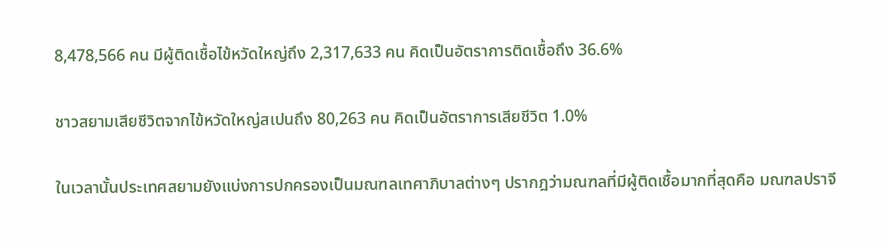8,478,566 คน มีผู้ติดเชื้อไข้หวัดใหญ่ถึง 2,317,633 คน คิดเป็นอัตราการติดเชื้อถึง 36.6%

ชาวสยามเสียชีวิตจากไข้หวัดใหญ่สเปนถึง 80,263 คน คิดเป็นอัตราการเสียชีวิต 1.0%

ในเวลานั้นประเทศสยามยังแบ่งการปกครองเป็นมณฑลเทศาภิบาลต่างๆ ปรากฎว่ามณฑลที่มีผู้ติดเชื้อมากที่สุดคือ มณฑลปราจี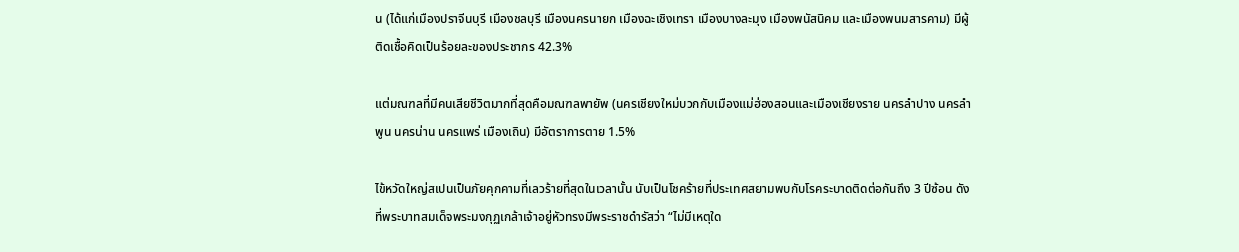น (ได้แก่เมืองปราจีนบุรี เมืองชลบุรี เมืองนครนายก เมืองฉะเชิงเทรา เมืองบางละมุง เมืองพนัสนิคม และเมืองพนมสารคาม) มีผู้ติดเชื้อคิดเป็นร้อยละของประชากร 42.3%

แต่มณฑลที่มีคนเสียชีวิตมากที่สุดคือมณฑลพายัพ (นครเชียงใหม่บวกกับเมืองแม่ฮ่องสอนและเมืองเชียงราย นครลำปาง นครลำพูน นครน่าน นครแพร่ เมืองเถิน) มีอัตราการตาย 1.5%

ไข้หวัดใหญ่สเปนเป็นภัยคุกคามที่เลวร้ายที่สุดในเวลานั้น นับเป็นโชคร้ายที่ประเทศสยามพบกับโรคระบาดติดต่อกันถึง 3 ปีซ้อน ดังที่พระบาทสมเด็จพระมงกุฏเกล้าเจ้าอยู่หัวทรงมีพระราชดำรัสว่า “ไม่มีเหตุใด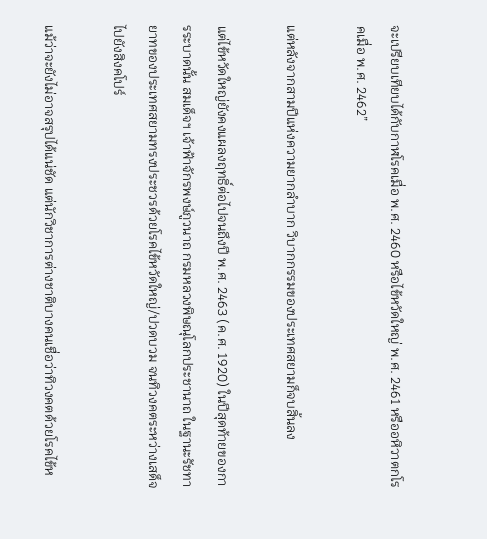จะเปรียบเทียบได้กับกาฬโรคเมื่อ พ.ศ. 2460 หรือไข้หวัดใหญ่ พ.ศ. 2461 หรืออหิวาตกโรคเมื่อ พ.ศ. 2462”

แต่หลังจากสามปีแห่งความยากลำบาก วิบากกรรมของประเทศสยามก็จบสิ้นลง

แต่ไข้หวัดใหญ่ยังคงแผลงฤทธิ์ต่อไปจนถึงปี พ.ศ. 2463 (ค.ศ. 1920) ในปีสุดท้ายของการระบาดนั้น สมเด็จฯ เจ้าฟ้าจักรพงษ์ภูวนาถ กรมหลวงพิษณุโลกประชานาถ ในฐานะรัชทายาทของประเทศสยามทรงประชวรด้วยโรคไข้หวัดใหญ่/ปวดบวม จนทิวงคตระหว่างเสด็จไปยังสิงคโปร์

แม้ว่าจะยังไม่อาจสรุปได้แน่ชัด แต่นักวิชาการต่างชาติบางคนเชื่อว่าทิวงคตด้วยโรคไข้ห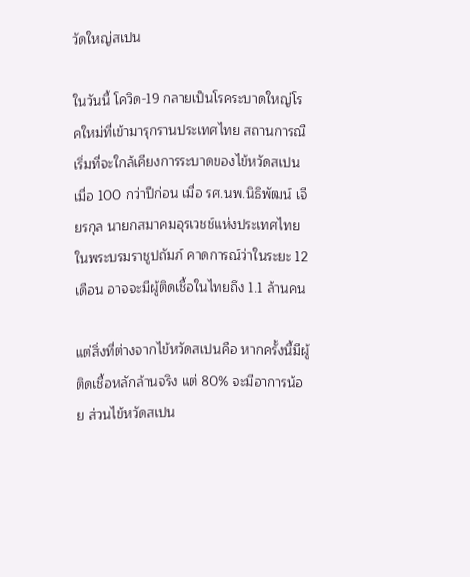วัดใหญ่สเปน

ในวันนี้ โควิด-19 กลายเป็นโรคระบาดใหญ่โรคใหม่ที่เข้ามารุกรานประเทศไทย สถานการณืเริ่มที่จะใกล้เคียงการระบาดของไข้หวัดสเปนเมื่อ 100 กว่าปีก่อน เมื่อ รศ.นพ.นิธิพัฒน์ เจียรกุล นายกสมาคมอุรเวชช์แห่งประเทศไทย ในพระบรมราชูปถัมภ์ คาดการณ์ว่าในระยะ 12 เดือน อาจจะมีผู้ติดเชื้อในไทยถึง 1.1 ล้านคน

แต่สิ่งที่ต่างจากไข้หวัดสเปนคือ หากครั้งนี้มีผู้ติดเชื้อหลักล้านจริง แต่ 80% จะมีอาการน้อย ส่วนไข้หวัดสเปน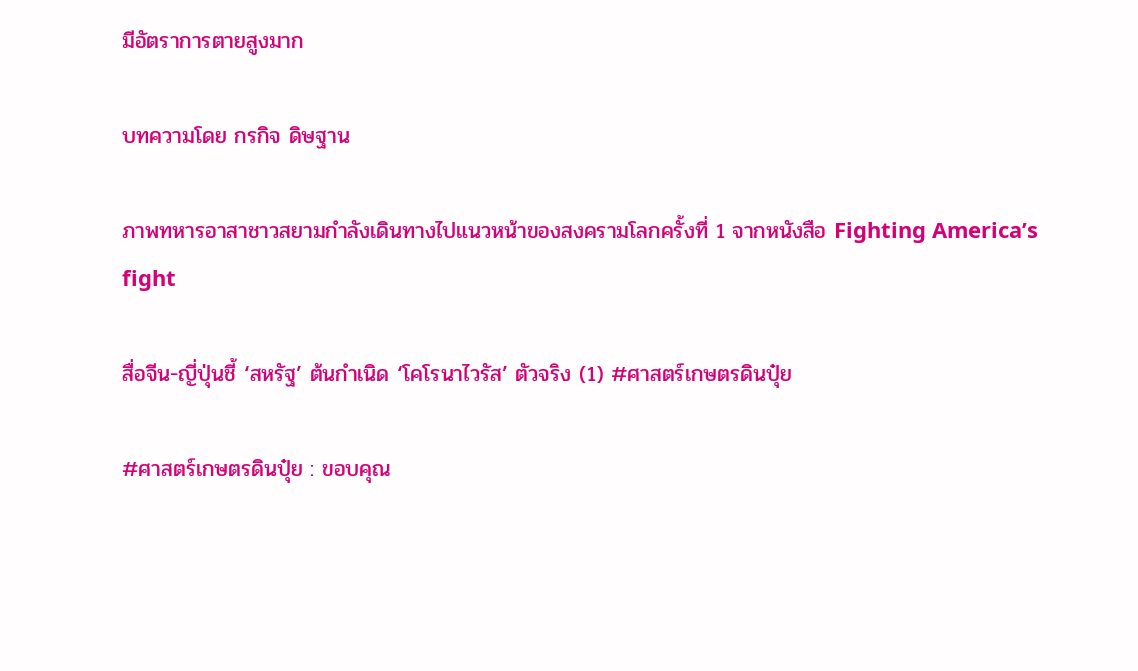มีอัตราการตายสูงมาก

บทความโดย กรกิจ ดิษฐาน

ภาพทหารอาสาชาวสยามกำลังเดินทางไปแนวหน้าของสงครามโลกครั้งที่ 1 จากหนังสือ Fighting America’s fight

สื่อจีน-ญี่ปุ่นชี้ ‘สหรัฐ’ ต้นกำเนิด ‘โคโรนาไวรัส’ ตัวจริง (1) #ศาสตร์เกษตรดินปุ๋ย

#ศาสตร์เกษตรดินปุ๋ย : ขอบคุณ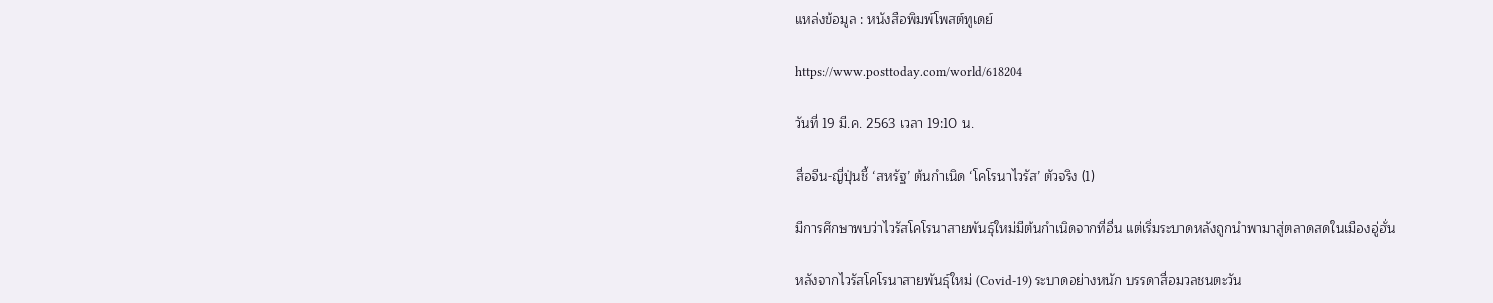แหล่งข้อมูล : หนังสือพิมพ์โพสต์ทูเดย์

https://www.posttoday.com/world/618204

วันที่ 19 มี.ค. 2563 เวลา 19:10 น.

สื่อจีน-ญี่ปุ่นชี้ ‘สหรัฐ’ ต้นกำเนิด ‘โคโรนาไวรัส’ ตัวจริง (1)

มีการศึกษาพบว่าไวรัสโคโรนาสายพันธุ์ใหม่มีต้นกำเนิดจากที่อื่น แต่เริ่มระบาดหลังถูกนำพามาสู่ตลาดสดในเมืองอู่ฮั่น

หลังจากไวรัสโคโรนาสายพันธุ์ใหม่ (Covid-19) ระบาดอย่างหนัก บรรดาสื่อมวลชนตะวัน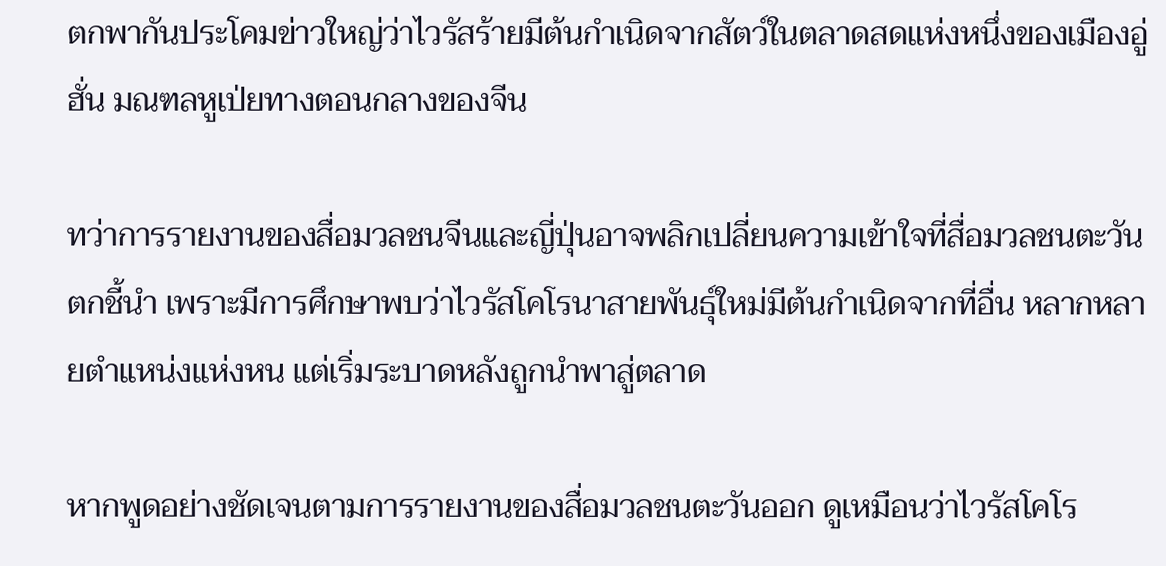ตกพากันประโคมข่าวใหญ่ว่าไวรัสร้ายมีต้นกำเนิดจากสัตว์ในตลาดสดแห่งหนึ่งของเมืองอู่ฮั่น มณฑลหูเป่ยทางตอนกลางของจีน

ทว่าการรายงานของสื่อมวลชนจีนและญี่ปุ่นอาจพลิกเปลี่ยนความเข้าใจที่สื่อมวลชนตะวันตกชี้นำ เพราะมีการศึกษาพบว่าไวรัสโคโรนาสายพันธุ์ใหม่มีต้นกำเนิดจากที่อื่น หลากหลายตำแหน่งแห่งหน แต่เริ่มระบาดหลังถูกนำพาสู่ตลาด

หากพูดอย่างชัดเจนตามการรายงานของสื่อมวลชนตะวันออก ดูเหมือนว่าไวรัสโคโร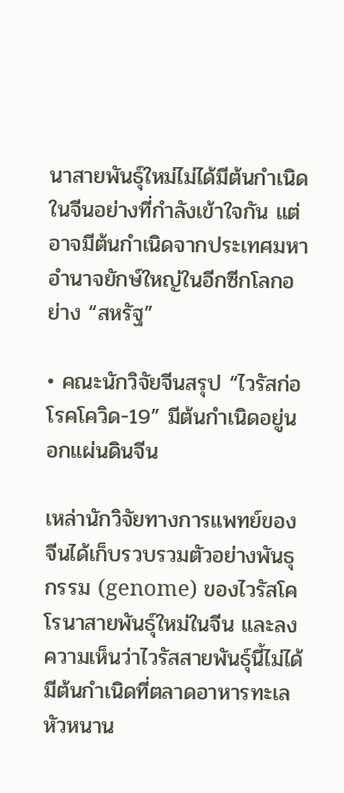นาสายพันธุ์ใหม่ไม่ได้มีต้นกำเนิดในจีนอย่างที่กำลังเข้าใจกัน แต่อาจมีต้นกำเนิดจากประเทศมหาอำนาจยักษ์ใหญ่ในอีกซีกโลกอย่าง “สหรัฐ”

• คณะนักวิจัยจีนสรุป “ไวรัสก่อโรคโควิด-19” มีต้นกำเนิดอยู่นอกแผ่นดินจีน

เหล่านักวิจัยทางการแพทย์ของจีนได้เก็บรวบรวมตัวอย่างพันธุกรรม (genome) ของไวรัสโคโรนาสายพันธุ์ใหม่ในจีน และลงความเห็นว่าไวรัสสายพันธุ์นี้ไม่ได้มีต้นกำเนิดที่ตลาดอาหารทะเลหัวหนาน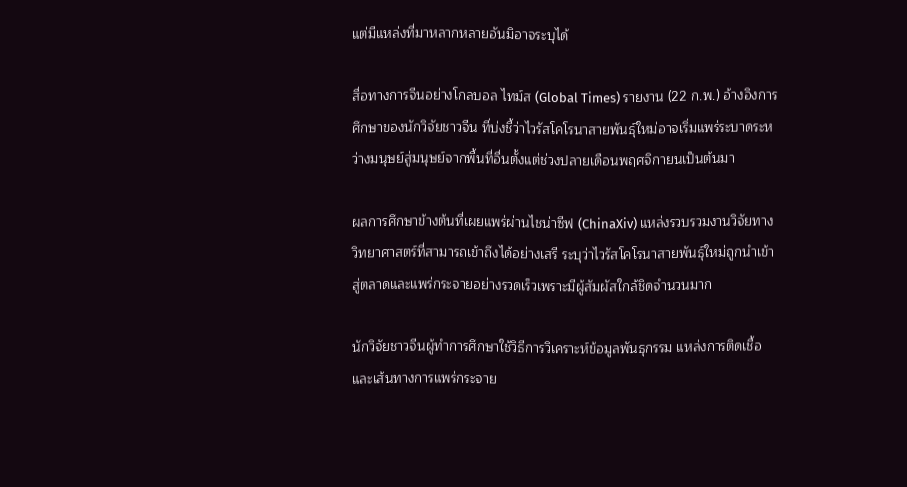แต่มีแหล่งที่มาหลากหลายอันมิอาจระบุได้

สื่อทางการจีนอย่างโกลบอล ไทม์ส (Global Times) รายงาน (22 ก.พ.) อ้างอิงการศึกษาของนักวิจัยชาวจีน ที่บ่งชี้ว่าไวรัสโคโรนาสายพันธุ์ใหม่อาจเริ่มแพร่ระบาดระหว่างมนุษย์สู่มนุษย์จากพื้นที่อื่นตั้งแต่ช่วงปลายเดือนพฤศจิกายนเป็นต้นมา

ผลการศึกษาข้างต้นที่เผยแพร่ผ่านไชน่าซีฟ (ChinaXiv) แหล่งรวบรวมงานวิจัยทางวิทยาศาสตร์ที่สามารถเข้าถึงได้อย่างเสรี ระบุว่าไวรัสโคโรนาสายพันธุ์ใหม่ถูกนำเข้าสู่ตลาดและแพร่กระจายอย่างรวดเร็วเพราะมีผู้สัมผัสใกล้ชิดจำนวนมาก

นักวิจัยชาวจีนผู้ทำการศึกษาใช้วิธีการวิเคราะห์ข้อมูลพันธุกรรม แหล่งการติดเชื้อ และเส้นทางการแพร่กระจาย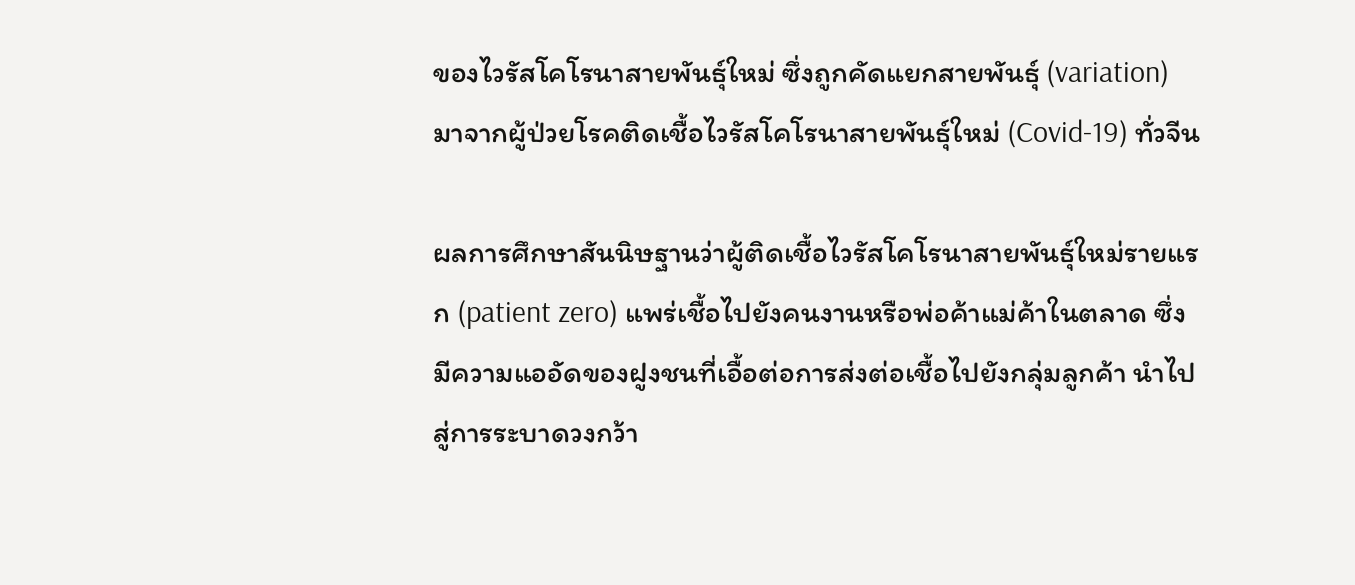ของไวรัสโคโรนาสายพันธุ์ใหม่ ซึ่งถูกคัดแยกสายพันธุ์ (variation) มาจากผู้ป่วยโรคติดเชื้อไวรัสโคโรนาสายพันธุ์ใหม่ (Covid-19) ทั่วจีน

ผลการศึกษาสันนิษฐานว่าผู้ติดเชื้อไวรัสโคโรนาสายพันธุ์ใหม่รายแรก (patient zero) แพร่เชื้อไปยังคนงานหรือพ่อค้าแม่ค้าในตลาด ซึ่งมีความแออัดของฝูงชนที่เอื้อต่อการส่งต่อเชื้อไปยังกลุ่มลูกค้า นำไปสู่การระบาดวงกว้า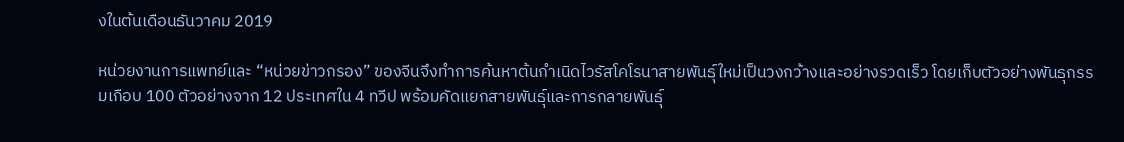งในต้นเดือนธันวาคม 2019

หน่วยงานการแพทย์และ “หน่วยข่าวกรอง” ของจีนจึงทำการค้นหาต้นกำเนิดไวรัสโคโรนาสายพันธุ์ใหม่เป็นวงกว้างและอย่างรวดเร็ว โดยเก็บตัวอย่างพันธุกรรมเกือบ 100 ตัวอย่างจาก 12 ประเทศใน 4 ทวีป พร้อมคัดแยกสายพันธุ์และการกลายพันธุ์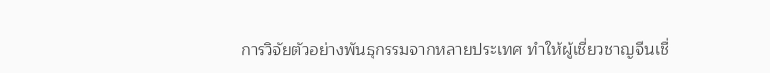การวิจัยตัวอย่างพันธุกรรมจากหลายประเทศ ทำให้ผู้เชี่ยวชาญจีนเชื่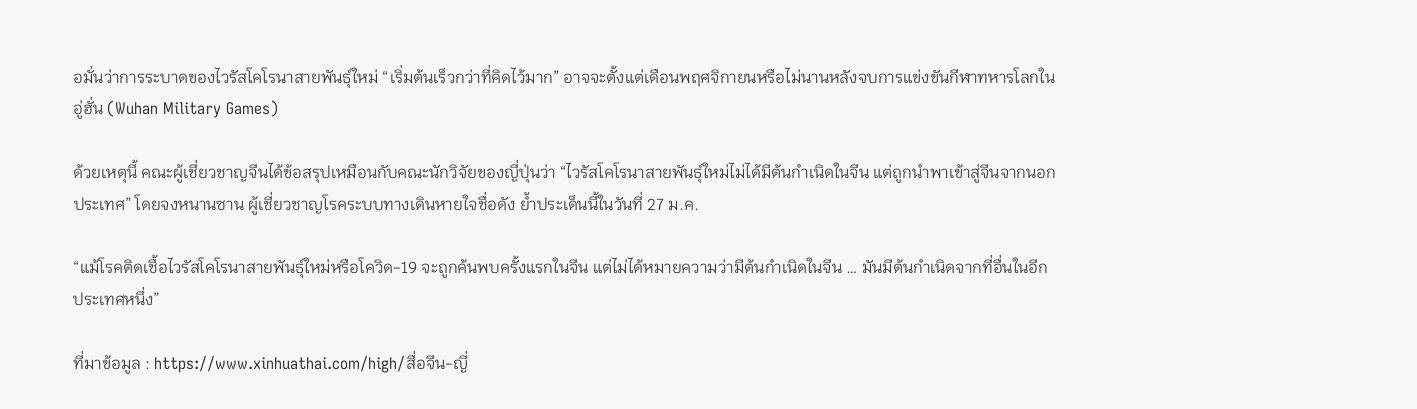อมั่นว่าการระบาดของไวรัสโคโรนาสายพันธุ์ใหม่ “เริ่มต้นเร็วกว่าที่คิดไว้มาก” อาจจะตั้งแต่เดือนพฤศจิกายนหรือไม่นานหลังจบการแข่งขันกีฬาทหารโลกในอู่ฮั่น (Wuhan Military Games)

ด้วยเหตุนี้ คณะผู้เชี่ยวชาญจีนได้ข้อสรุปเหมือนกับคณะนักวิจัยของญี่ปุ่นว่า “ไวรัสโคโรนาสายพันธุ์ใหม่ไม่ได้มีต้นกำเนิดในจีน แต่ถูกนำพาเข้าสู่จีนจากนอกประเทศ” โดยจงหนานซาน ผู้เชี่ยวชาญโรคระบบทางเดินหายใจชื่อดัง ย้ำประเด็นนี้ในวันที่ 27 ม.ค.

“แม้โรคติดเชื้อไวรัสโคโรนาสายพันธุ์ใหม่หรือโควิด-19 จะถูกค้นพบครั้งแรกในจีน แต่ไม่ได้หมายความว่ามีต้นกำเนิดในจีน … มันมีต้นกำเนิดจากที่อื่นในอีกประเทศหนึ่ง”

ที่มาข้อมูล : https://www.xinhuathai.com/high/สื่อจีน-ญี่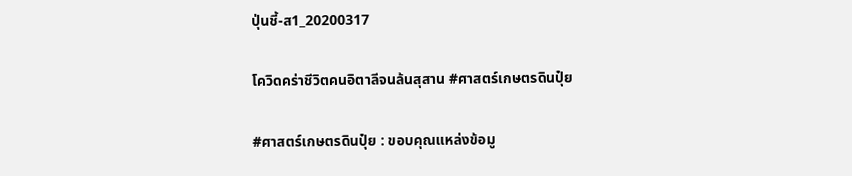ปุ่นชี้-ส1_20200317

โควิดคร่าชีวิตคนอิตาลีจนล้นสุสาน #ศาสตร์เกษตรดินปุ๋ย

#ศาสตร์เกษตรดินปุ๋ย : ขอบคุณแหล่งข้อมู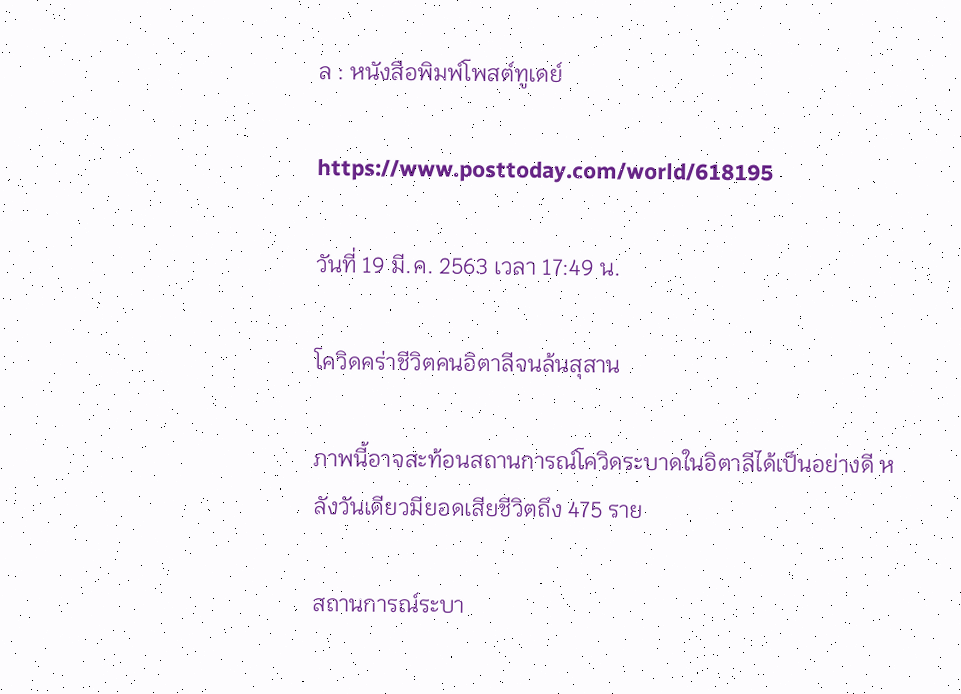ล : หนังสือพิมพ์โพสต์ทูเดย์

https://www.posttoday.com/world/618195

วันที่ 19 มี.ค. 2563 เวลา 17:49 น.

โควิดคร่าชีวิตคนอิตาลีจนล้นสุสาน

ภาพนี้อาจสะท้อนสถานการณ์โควิดระบาดในอิตาลีได้เป็นอย่างดี หลังวันเดียวมียอดเสียชีวิตถึง 475 ราย

สถานการณ์ระบา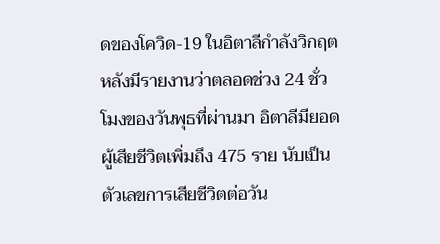ดของโควิด-19 ในอิตาลีกำลังวิกฤต หลังมีรายงานว่าตลอดช่วง 24 ชั่วโมงของวันพุธที่ผ่านมา อิตาลีมียอดผู้เสียชีวิตเพิ่มถึง 475 ราย นับเป็นตัวเลขการเสียชีวิตต่อวัน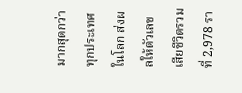มากสุดกว่าทุกประเทศในโลก ส่งผลให้ตัวเลขเสียชีวิตรวมที่ 2,978 รา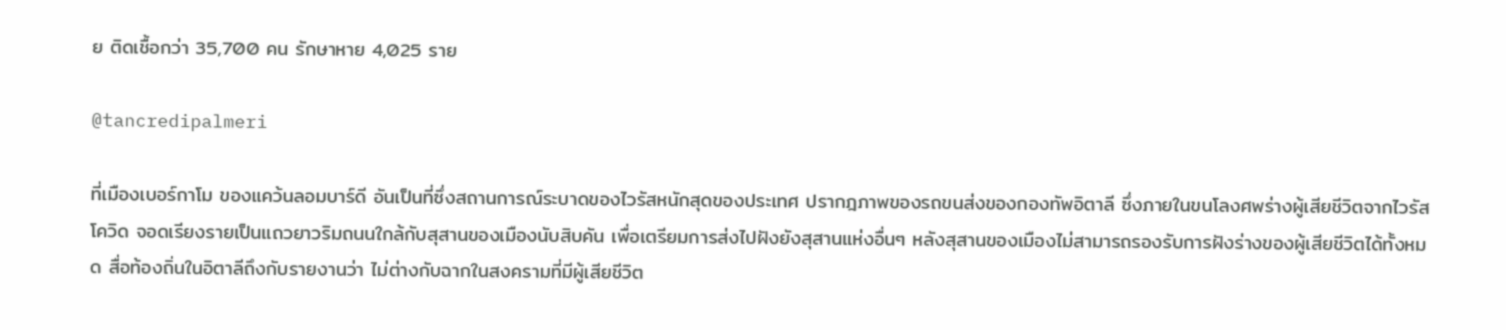ย ติดเชื้อกว่า 35,700 คน รักษาหาย 4,025 ราย

@tancredipalmeri

ที่เมืองเบอร์กาโม ของแคว้นลอมบาร์ดี อันเป็นที่ซึ่งสถานการณ์ระบาดของไวรัสหนักสุดของประเทศ ปรากฎภาพของรถขนส่งของกองทัพอิตาลี ซึ่งภายในขนโลงศพร่างผู้เสียชีวิตจากไวรัสโควิด จอดเรียงรายเป็นแถวยาวริมถนนใกล้กับสุสานของเมืองนับสิบคัน เพื่อเตรียมการส่งไปฝังยังสุสานแห่งอื่นๆ หลังสุสานของเมืองไม่สามารถรองรับการฝังร่างของผู้เสียชีวิตได้ทั้งหมด สื่อท้องถิ่นในอิตาลีถึงกับรายงานว่า ไม่ต่างกับฉากในสงครามที่มีผู้เสียชีวิต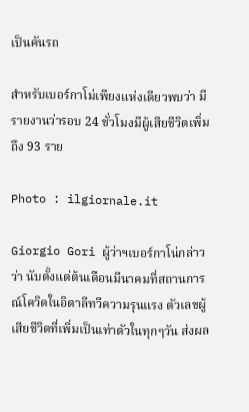เป็นคันรถ

สำหรับเบอร์กาโม่เพียงแห่งเดียวพบว่า มีรายงานว่ารอบ 24 ชั่วโมงมีผู้เสียชีวิตเพิ่มถึง 93 ราย

Photo : ilgiornale.it

Giorgio Gori ผู้ว่าฯเบอร์กาโน่กล่าวว่า นับตั้งแต่ต้นเดือนมีนาคมที่สถานการณ์โควิดในอิตาลีทวีความรุนแรง ตัวเลขผู้เสียชีวิตที่เพิ่มเป็นเท่าตัวในทุกๆวัน ส่งผล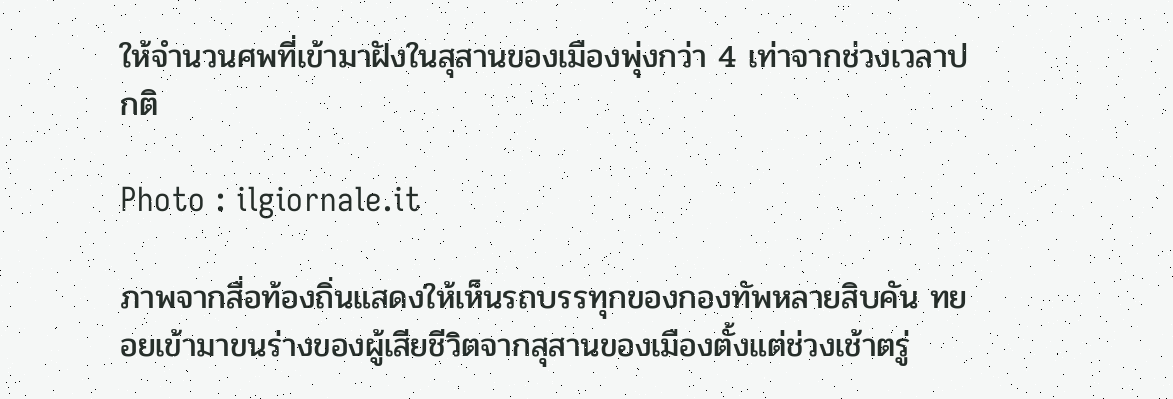ให้จำนวนศพที่เข้ามาฝังในสุสานของเมืองพุ่งกว่า 4 เท่าจากช่วงเวลาปกติ

Photo : ilgiornale.it

ภาพจากสื่อท้องถิ่นแสดงให้เห็นรถบรรทุกของกองทัพหลายสิบคัน ทยอยเข้ามาขนร่างของผู้เสียชีวิตจากสุสานของเมืองตั้งแต่ช่วงเช้าตรู่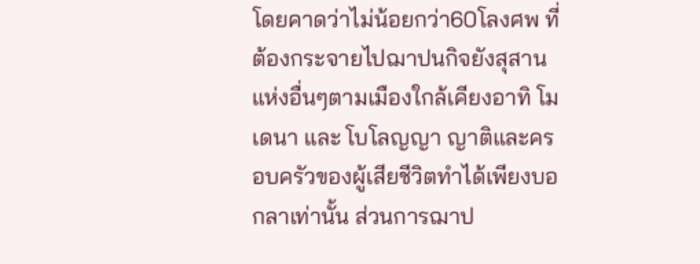โดยคาดว่าไม่น้อยกว่า60โลงศพ ที่ต้องกระจายไปฌาปนกิจยังสุสานแห่งอื่นๆตามเมืองใกล้เคียงอาทิ โมเดนา และ โบโลญญา ญาติและครอบครัวของผู้เสียชีวิตทำได้เพียงบอกลาเท่านั้น ส่วนการฌาป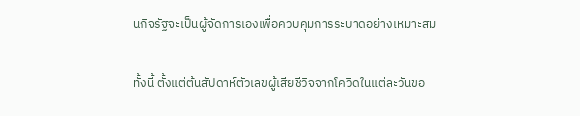นกิจรัฐจะเป็นผู้จัดการเองเพื่อควบคุมการระบาดอย่างเหมาะสม

ทั้งนี้ ตั้งแต่ต้นสัปดาห์ตัวเลขผู้เสียชีวิจจากโควิดในแต่ละวันขอ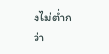งไม่ต่ำกว่า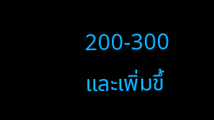200-300 และเพิ่มขึ้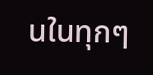นในทุกๆ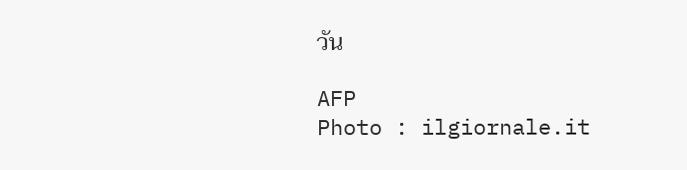วัน

AFP
Photo : ilgiornale.it